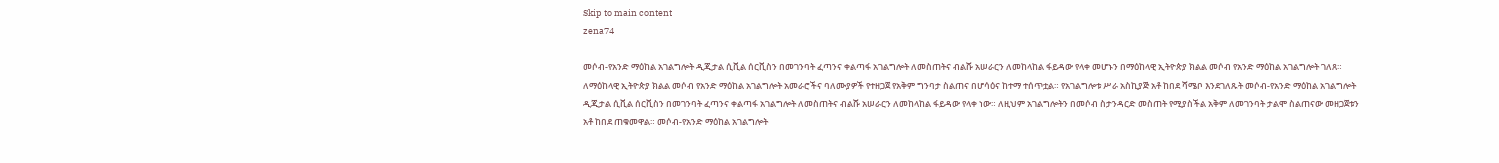Skip to main content
zena74

መሶብ-የአንድ ማዕከል አገልግሎት ዲጂታል ሲቪል ሰርቪስን በመገንባት ፈጣንና ቀልጣፋ አገልግሎት ለመስጠትና ብልሹ አሠራርን ለመከላከል ፋይዳው የላቀ መሆኑን በማዕከላዊ ኢትዮጵያ ክልል መሶብ የአንድ ማዕከል አገልግሎት ገለጸ። ለማዕከላዊ ኢትዮጵያ ክልል መሶብ የአንድ ማዕከል አገልግሎት አመራሮችና ባለሙያዎች የተዘጋጀ የአቅም ግንባታ ስልጠና በሆሳዕና ከተማ ተሰጥቷል። የአገልግሎቱ ሥራ አስኪያጅ አቶ ከበደ ሻሜቦ እንደገለጹት መሶብ-የአንድ ማዕከል አገልግሎት ዲጂታል ሲቪል ሰርቪስን በመገንባት ፈጣንና ቀልጣፋ አገልግሎት ለመስጠትና ብልሹ አሠራርን ለመከላከል ፋይዳው የላቀ ነው። ለዚህም አገልግሎትን በመሶብ ስታንዳርድ መስጠት የሚያስችል አቅም ለመገንባት ታልሞ ስልጠናው መዘጋጀቱን አቶ ከበደ ጠቁመዋል። መሶብ-የአንድ ማዕከል አገልግሎት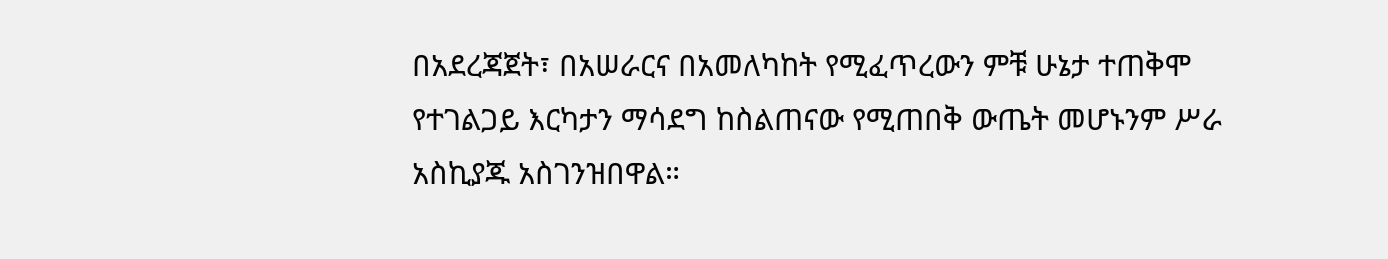በአደረጃጀት፣ በአሠራርና በአመለካከት የሚፈጥረውን ምቹ ሁኔታ ተጠቅሞ የተገልጋይ እርካታን ማሳደግ ከስልጠናው የሚጠበቅ ውጤት መሆኑንም ሥራ አስኪያጁ አስገንዝበዋል።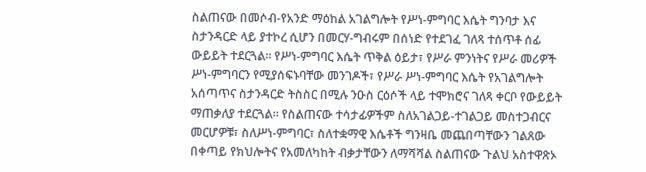ስልጠናው በመሶብ-የአንድ ማዕከል አገልግሎት የሥነ-ምግባር እሴት ግንባታ እና ስታንዳርድ ላይ ያተኮረ ሲሆን በመርሃ-ግብሩም በሰነድ የተደገፈ ገለጻ ተሰጥቶ ሰፊ ውይይት ተደርጓል። የሥነ-ምግባር እሴት ጥቅል ዕይታ፣ የሥራ ምንነትና የሥራ መሪዎች ሥነ-ምግባርን የሚያሰፍኑባቸው መንገዶች፣ የሥራ ሥነ-ምግባር እሴት የአገልግሎት አሰጣጥና ስታንዳርድ ትስስር በሚሉ ንዑስ ርዕሶች ላይ ተሞክሮና ገለጻ ቀርቦ የውይይት ማጠቃለያ ተደርጓል። የስልጠናው ተሳታፊዎችም ስለአገልጋይ-ተገልጋይ መስተጋብርና መርሆዎቹ፣ ስለሥነ-ምግባር፣ ስለተቋማዊ እሴቶች ግንዛቤ መጨበጣቸውን ገልጸው በቀጣይ የክህሎትና የአመለካከት ብቃታቸውን ለማሻሻል ስልጠናው ጉልህ አስተዋጽኦ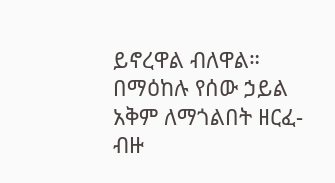ይኖረዋል ብለዋል። በማዕከሉ የሰው ኃይል አቅም ለማጎልበት ዘርፈ-ብዙ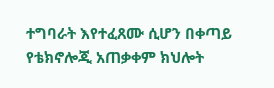ተግባራት እየተፈጸሙ ሲሆን በቀጣይ የቴክኖሎጂ አጠቃቀም ክህሎት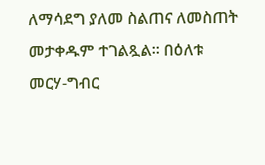ለማሳደግ ያለመ ስልጠና ለመስጠት መታቀዱም ተገልጿል። በዕለቱ መርሃ-ግብር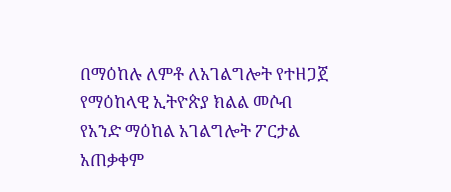በማዕከሉ ለምቶ ለአገልግሎት የተዘጋጀ የማዕከላዊ ኢትዮጵያ ክልል መሶብ የአንድ ማዕከል አገልግሎት ፖርታል አጠቃቀም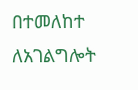በተመለከተ ለአገልግሎት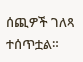ሰጪዎች ገለጻ ተሰጥቷል።